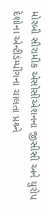મોરબી સીરામીક એસોસીએશનના જીસીસી અને યુરોપ દેશોના એન્ટીડંમ્પીંગના ચાલતા પ્રશ્ર્ને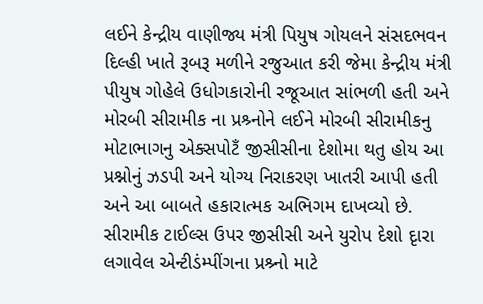લઈને કેન્દ્રીય વાણીજ્ય મંત્રી પિયુષ ગોયલને સંસદભવન દિલ્હી ખાતે રૂબરૂ મળીને રજુઆત કરી જેમા કેન્દ્રીય મંત્રી પીયુષ ગોહેલે ઉધોગકારોની રજૂઆત સાંભળી હતી અને મોરબી સીરામીક ના પ્રશ્ર્નોને લઈને મોરબી સીરામીકનુ મોટાભાગનુ એક્સપોટઁ જીસીસીના દેશોમા થતુ હોય આ પ્રશ્નોનું ઝડપી અને યોગ્ય નિરાકરણ ખાતરી આપી હતી અને આ બાબતે હકારાત્મક અભિગમ દાખવ્યો છે. સીરામીક ટાઈલ્સ ઉપર જીસીસી અને યુરોપ દેશો દૃારા લગાવેલ એન્ટીડંમ્પીંગના પ્રશ્ર્નો માટે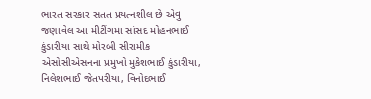ભારત સરકાર સતત પ્રયત્નશીલ છે એવુ જણાવેલ આ મીટીંગમા સાંસદ મોહનભાઈ કુંડારીયા સાથે મોરબી સીરામીક એસોસીએસનના પ્રમુખો મુકેશભાઈ કુંડારીયા, નિલેશભાઈ જેતપરીયા, વિનોદભાઈ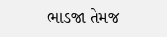ભાડજા તેમજ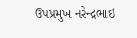ઉપપ્રમુખ નરેન્દ્રભાઇ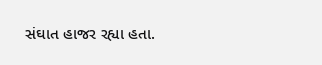સંઘાત હાજર રહ્યા હતા.